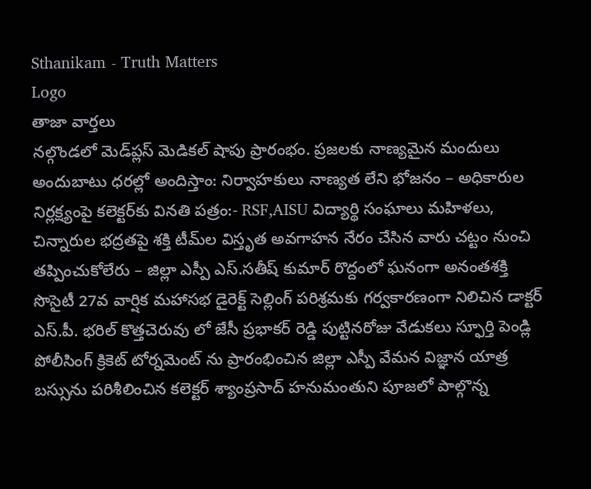Sthanikam - Truth Matters
Logo
తాజా వార్తలు
నల్గొండలో మెడ్‌ప్లస్ మెడికల్ షాపు ప్రారంభం. ప్రజలకు నాణ్యమైన మందులు అందుబాటు ధరల్లో అందిస్తాం: నిర్వాహకులు నాణ్యత లేని భోజనం – అధికారుల నిర్లక్ష్యంపై కలెక్టర్‌కు వినతి పత్రం:- RSF,AISU విద్యార్థి సంఘాలు మహిళలు, చిన్నారుల భద్రతపై శక్తి టీమ్‌ల విస్తృత అవగాహన నేరం చేసిన వారు చట్టం నుంచి తప్పించుకోలేరు – జిల్లా ఎస్పీ ఎస్.సతీష్ కుమార్ రొద్దంలో ఘనంగా అనంతశక్తి సొసైటీ 27వ వార్షిక మహాసభ డైరెక్ట్ సెల్లింగ్ పరిశ్రమకు గర్వకారణంగా నిలిచిన డాక్టర్ ఎస్.పీ. భరిల్ కొత్తచెరువు లో జేసీ ప్రభాకర్ రెడ్డి పుట్టినరోజు వేడుకలు స్ఫూర్తి పెండ్లి పోలీసింగ్ క్రికెట్ టోర్నమెంట్ ను ప్రారంభించిన జిల్లా ఎస్పీ వేమన విజ్ఞాన యాత్ర బస్సును పరిశీలించిన కలెక్టర్ శ్యాంప్రసాద్ హనుమంతుని పూజలో పాల్గొన్న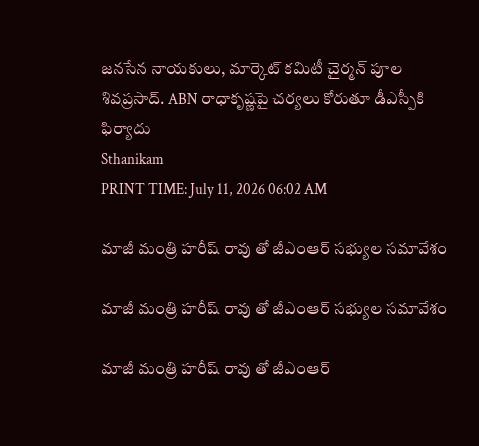జనసేన నాయకులు, మార్కెట్ కమిటీ చైర్మన్ పూల శివప్రసాద్. ABN రాధాకృష్ణపై చర్యలు కోరుతూ డీఎస్పీకి ఫిర్యాదు
Sthanikam
PRINT TIME: July 11, 2026 06:02 AM

మాజీ మంత్రి హరీష్ రావు తో జీఎంఆర్ సభ్యుల సమావేశం

మాజీ మంత్రి హరీష్ రావు తో జీఎంఆర్ సభ్యుల సమావేశం

మాజీ మంత్రి హరీష్ రావు తో జీఎంఆర్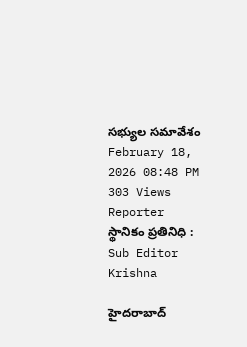సభ్యుల సమావేశం
February 18, 2026 08:48 PM 303 Views
Reporter
స్థానికం ప్రతినిధి : Sub Editor
Krishna

హైదరాబాద్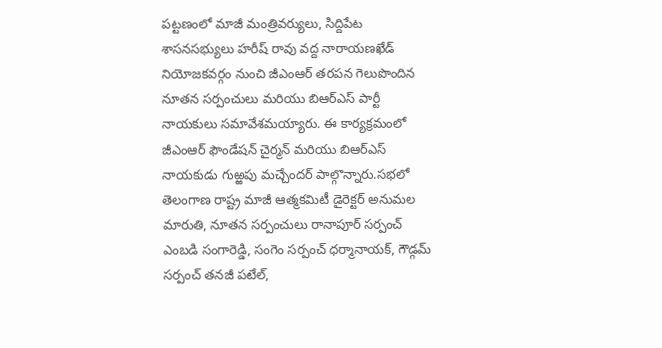పట్టణంలో మాజీ మంత్రివర్యులు, సిద్దిపేట శాసనసభ్యులు హరీష్ రావు వద్ద నారాయణఖేడ్ నియోజకవర్గం నుంచి జీఎంఆర్ తరపన గెలుపొందిన నూతన సర్పంచులు మరియు బిఆర్ఎస్ పార్టీ నాయకులు సమావేశమయ్యారు. ఈ కార్యక్రమంలో జీఎంఆర్ ఫౌండేషన్ చైర్మన్ మరియు బిఆర్ఎస్ నాయకుడు గుఱ్ఱపు మచ్చేందర్ పాల్గొన్నారు.సభలో తెలంగాణ రాష్ట్ర మాజీ ఆత్మకమిటీ డైరెక్టర్ అనుమల మారుతి, నూతన సర్పంచులు రానాపూర్ సర్పంచ్ ఎంబడి సంగారెడ్డి, సంగెం సర్పంచ్ ధర్మానాయక్, గౌడ్గమ్ సర్పంచ్ తనజీ పటేల్,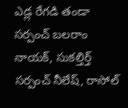ఎడ్ల రేగడి తండా సర్పంచ్ బలరాం నాయక్, సుకల్తిర్త్ సర్పంచ్ నీలేష్, రాసోల్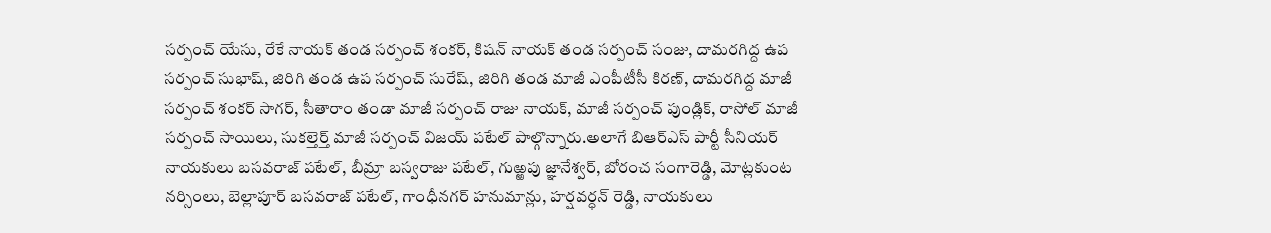సర్పంచ్ యేసు, రేకే నాయక్ తండ సర్పంచ్ శంకర్, కిషన్ నాయక్ తండ సర్పంచ్ సంజు, దామరగిద్ద ఉప సర్పంచ్ సుభాష్, జిరిగి తండ ఉప సర్పంచ్ సురేష్, జిరిగి తండ మాజీ ఎంపీటీసీ కిరణ్, దామరగిద్ద మాజీ సర్పంచ్ శంకర్ సాగర్, సీతారాం తండా మాజీ సర్పంచ్ రాజు నాయక్, మాజీ సర్పంచ్ పుండ్లిక్, రాసోల్ మాజీ సర్పంచ్ సాయిలు, సుకల్తెర్త్ మాజీ సర్పంచ్ విజయ్ పటేల్ పాల్గొన్నారు.అలాగే బిఆర్ఎస్ పార్టీ సీనియర్ నాయకులు బసవరాజ్ పటేల్, బీమ్రా బస్వరాజు పటేల్, గుఱ్ఱపు జ్ఞానేశ్వర్, బోరంచ సంగారెడ్డి, మోట్లకుంట నర్సింలు, బెల్లాపూర్ బసవరాజ్ పటేల్, గాంధీనగర్ హనుమాన్లు, హర్షవర్ధన్ రెడ్డి, నాయకులు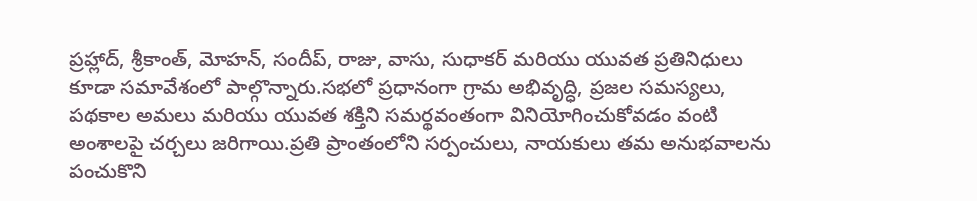ప్రహ్లాద్, శ్రీకాంత్, మోహన్, సందీప్, రాజు, వాసు, సుధాకర్ మరియు యువత ప్రతినిధులు కూడా సమావేశంలో పాల్గొన్నారు.సభలో ప్రధానంగా గ్రామ అభివృద్ధి, ప్రజల సమస్యలు, పథకాల అమలు మరియు యువత శక్తిని సమర్థవంతంగా వినియోగించుకోవడం వంటి అంశాలపై చర్చలు జరిగాయి.ప్రతి ప్రాంతంలోని సర్పంచులు, నాయకులు తమ అనుభవాలను పంచుకొని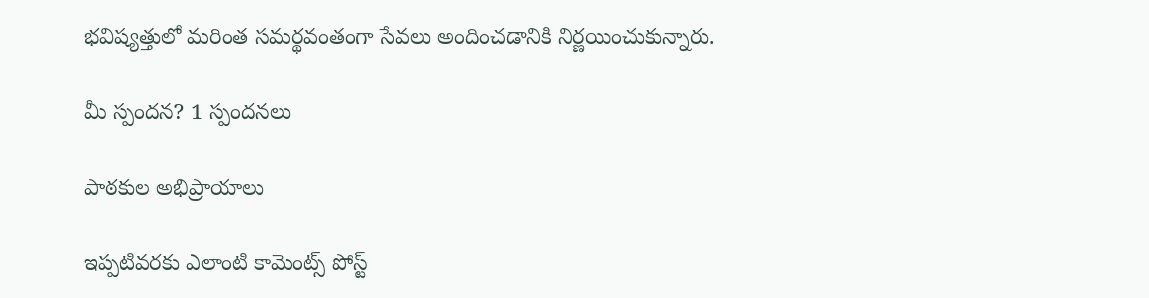భవిష్యత్తులో మరింత సమర్థవంతంగా సేవలు అందించడానికి నిర్ణయించుకున్నారు.

మీ స్పందన? 1 స్పందనలు

పాఠకుల అభిప్రాయాలు

ఇప్పటివరకు ఎలాంటి కామెంట్స్ పోస్ట్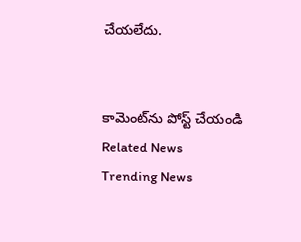చేయలేదు.


కామెంట్‌ను పోస్ట్ చేయండి
Related News
Trending News